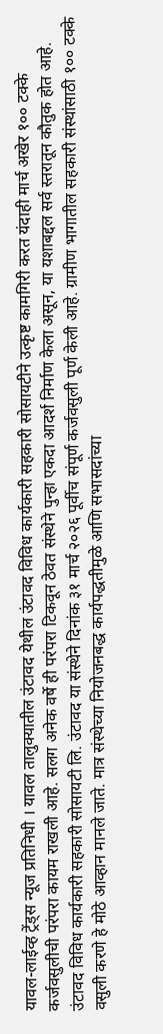यावल-लाईव्ह ट्रेंड्स न्यूज प्रतिनिधी । यावल तालुक्यातील उंटावद येथील उंटावद विविध कार्यकारी सहकारी सोसायटीने उत्कृष्ट कामगिरी करत यंदाही मार्च अखेर १०० टक्के कर्जवसुलीची परंपरा कायम राखली आहे. सलग अनेक वर्षे ही परंपरा टिकवून ठेवत संस्थेने पुन्हा एकदा आदर्श निर्माण केला असून, या यशाबद्दल सर्व स्तरातून कौतुक होत आहे.
उंटावद विविध कार्यकारी सहकारी सोसायटी लि. उंटावद या संस्थेने दिनांक ३१ मार्च २०२६ पूर्वीच संपूर्ण कर्जवसुली पूर्ण केली आहे. ग्रामीण भागातील सहकारी संस्थांसाठी १०० टक्के वसुली करणे हे मोठे आव्हान मानले जाते. मात्र संस्थेच्या नियोजनबद्ध कार्यपद्धतीमुळे आणि सभासदांच्या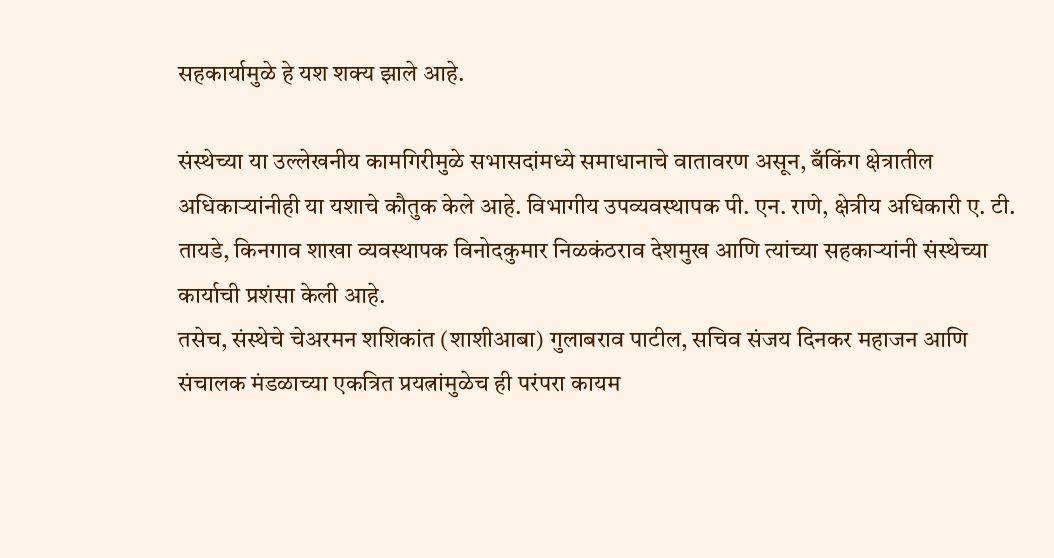सहकार्यामुळे हे यश शक्य झाले आहे.

संस्थेच्या या उल्लेखनीय कामगिरीमुळे सभासदांमध्ये समाधानाचे वातावरण असून, बँकिंग क्षेत्रातील अधिकाऱ्यांनीही या यशाचे कौतुक केले आहे. विभागीय उपव्यवस्थापक पी. एन. राणे, क्षेत्रीय अधिकारी ए. टी. तायडे, किनगाव शाखा व्यवस्थापक विनोदकुमार निळकंठराव देशमुख आणि त्यांच्या सहकाऱ्यांनी संस्थेच्या कार्याची प्रशंसा केली आहे.
तसेच, संस्थेचे चेअरमन शशिकांत (शाशीआबा) गुलाबराव पाटील, सचिव संजय दिनकर महाजन आणि संचालक मंडळाच्या एकत्रित प्रयत्नांमुळेच ही परंपरा कायम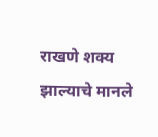राखणे शक्य झाल्याचे मानले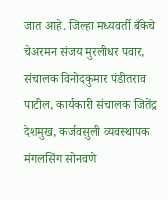जात आहे. जिल्हा मध्यवर्ती बँकेचे चेअरमन संजय मुरलीधर पवार, संचालक विनोदकुमार पंडीतराव पाटील, कार्यकारी संचालक जितेंद्र देशमुख, कर्जवसुली व्यवस्थापक मंगलसिंग सोनवणे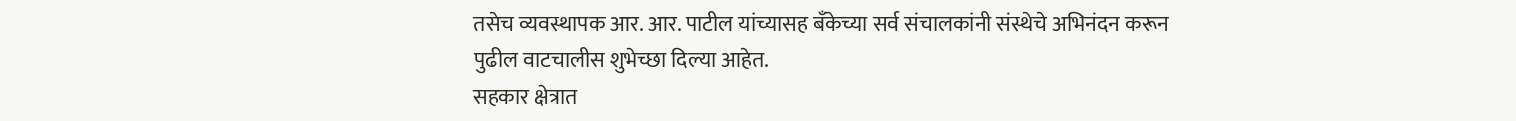तसेच व्यवस्थापक आर. आर. पाटील यांच्यासह बँकेच्या सर्व संचालकांनी संस्थेचे अभिनंदन करून पुढील वाटचालीस शुभेच्छा दिल्या आहेत.
सहकार क्षेत्रात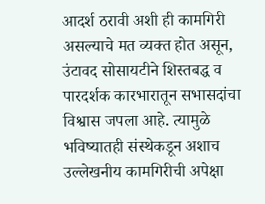आदर्श ठरावी अशी ही कामगिरी असल्याचे मत व्यक्त होत असून, उंटावद सोसायटीने शिस्तबद्ध व पारदर्शक कारभारातून सभासदांचा विश्वास जपला आहे. त्यामुळे भविष्यातही संस्थेकडून अशाच उल्लेखनीय कामगिरीची अपेक्षा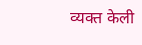व्यक्त केली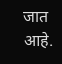जात आहे.